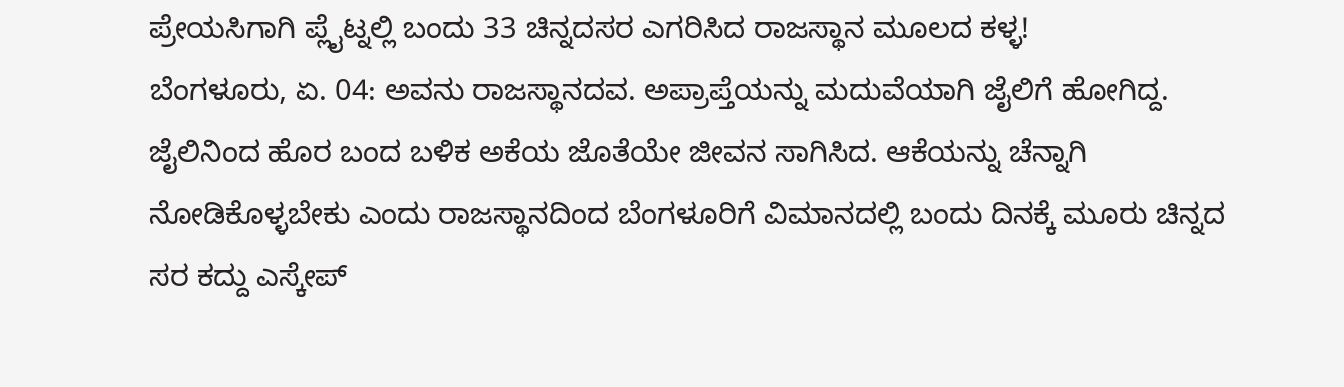ಪ್ರೇಯಸಿಗಾಗಿ ಪ್ಲೈಟ್ನಲ್ಲಿ ಬಂದು 33 ಚಿನ್ನದಸರ ಎಗರಿಸಿದ ರಾಜಸ್ಥಾನ ಮೂಲದ ಕಳ್ಳ!
ಬೆಂಗಳೂರು, ಏ. 04: ಅವನು ರಾಜಸ್ಥಾನದವ. ಅಪ್ರಾಪ್ತೆಯನ್ನು ಮದುವೆಯಾಗಿ ಜೈಲಿಗೆ ಹೋಗಿದ್ದ. ಜೈಲಿನಿಂದ ಹೊರ ಬಂದ ಬಳಿಕ ಅಕೆಯ ಜೊತೆಯೇ ಜೀವನ ಸಾಗಿಸಿದ. ಆಕೆಯನ್ನು ಚೆನ್ನಾಗಿ ನೋಡಿಕೊಳ್ಳಬೇಕು ಎಂದು ರಾಜಸ್ಥಾನದಿಂದ ಬೆಂಗಳೂರಿಗೆ ವಿಮಾನದಲ್ಲಿ ಬಂದು ದಿನಕ್ಕೆ ಮೂರು ಚಿನ್ನದ ಸರ ಕದ್ದು ಎಸ್ಕೇಪ್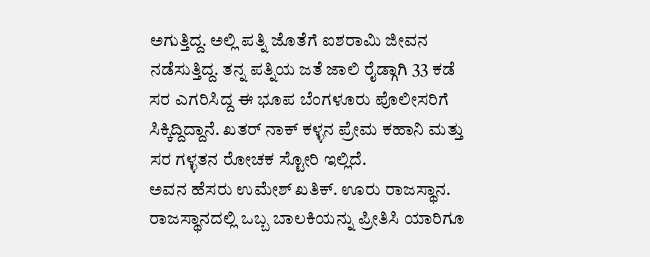ಅಗುತ್ತಿದ್ದ. ಅಲ್ಲಿ ಪತ್ನಿ ಜೊತೆಗೆ ಐಶರಾಮಿ ಜೀವನ ನಡೆಸುತ್ತಿದ್ದ. ತನ್ನ ಪತ್ನಿಯ ಜತೆ ಜಾಲಿ ರೈಡ್ಗಾಗಿ 33 ಕಡೆ ಸರ ಎಗರಿಸಿದ್ದ ಈ ಭೂಪ ಬೆಂಗಳೂರು ಪೊಲೀಸರಿಗೆ ಸಿಕ್ಕಿದ್ದಿದ್ದಾನೆ. ಖತರ್ ನಾಕ್ ಕಳ್ಳನ ಪ್ರೇಮ ಕಹಾನಿ ಮತ್ತು ಸರ ಗಳ್ಳತನ ರೋಚಕ ಸ್ಟೋರಿ ಇಲ್ಲಿದೆ.
ಅವನ ಹೆಸರು ಉಮೇಶ್ ಖತಿಕ್. ಊರು ರಾಜಸ್ಥಾನ. ರಾಜಸ್ಥಾನದಲ್ಲಿ ಒಬ್ಬ ಬಾಲಕಿಯನ್ನು ಪ್ರೀತಿಸಿ ಯಾರಿಗೂ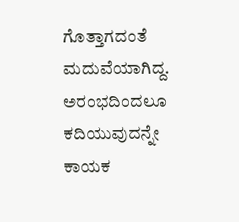ಗೊತ್ತಾಗದಂತೆ ಮದುವೆಯಾಗಿದ್ದ. ಅರಂಭದಿಂದಲೂ ಕದಿಯುವುದನ್ನೇ ಕಾಯಕ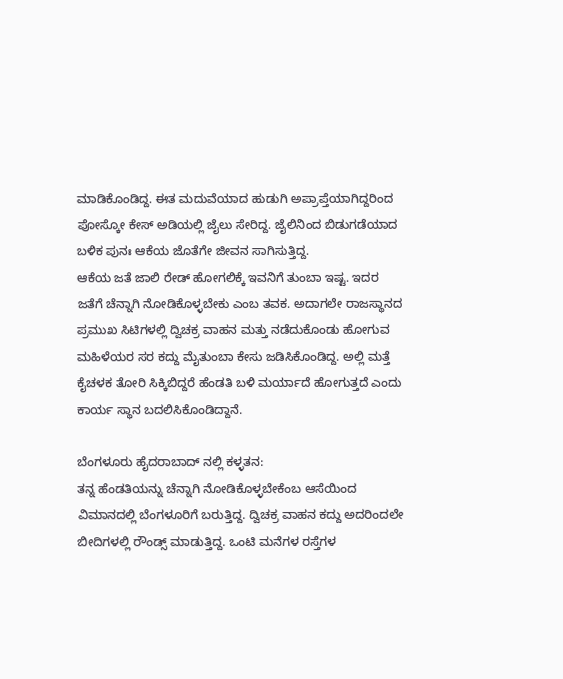ಮಾಡಿಕೊಂಡಿದ್ದ. ಈತ ಮದುವೆಯಾದ ಹುಡುಗಿ ಅಪ್ರಾಪ್ತೆಯಾಗಿದ್ದರಿಂದ ಪೋಸ್ಕೋ ಕೇಸ್ ಅಡಿಯಲ್ಲಿ ಜೈಲು ಸೇರಿದ್ದ. ಜೈಲಿನಿಂದ ಬಿಡುಗಡೆಯಾದ ಬಳಿಕ ಪುನಃ ಆಕೆಯ ಜೊತೆಗೇ ಜೀವನ ಸಾಗಿಸುತ್ತಿದ್ದ.
ಆಕೆಯ ಜತೆ ಜಾಲಿ ರೇಡ್ ಹೋಗಲಿಕ್ಕೆ ಇವನಿಗೆ ತುಂಬಾ ಇಷ್ಟ. ಇದರ ಜತೆಗೆ ಚೆನ್ನಾಗಿ ನೋಡಿಕೊಳ್ಳಬೇಕು ಎಂಬ ತವಕ. ಅದಾಗಲೇ ರಾಜಸ್ಥಾನದ ಪ್ರಮುಖ ಸಿಟಿಗಳಲ್ಲಿ ದ್ವಿಚಕ್ರ ವಾಹನ ಮತ್ತು ನಡೆದುಕೊಂಡು ಹೋಗುವ ಮಹಿಳೆಯರ ಸರ ಕದ್ದು ಮೈತುಂಬಾ ಕೇಸು ಜಡಿಸಿಕೊಂಡಿದ್ದ. ಅಲ್ಲಿ ಮತ್ತೆ ಕೈಚಳಕ ತೋರಿ ಸಿಕ್ಕಿಬಿದ್ದರೆ ಹೆಂಡತಿ ಬಳಿ ಮರ್ಯಾದೆ ಹೋಗುತ್ತದೆ ಎಂದು ಕಾರ್ಯ ಸ್ಥಾನ ಬದಲಿಸಿಕೊಂಡಿದ್ದಾನೆ.

ಬೆಂಗಳೂರು ಹೈದರಾಬಾದ್ ನಲ್ಲಿ ಕಳ್ಳತನ:
ತನ್ನ ಹೆಂಡತಿಯನ್ನು ಚೆನ್ನಾಗಿ ನೋಡಿಕೊಳ್ಳಬೇಕೆಂಬ ಆಸೆಯಿಂದ ವಿಮಾನದಲ್ಲಿ ಬೆಂಗಳೂರಿಗೆ ಬರುತ್ತಿದ್ದ. ದ್ವಿಚಕ್ರ ವಾಹನ ಕದ್ದು ಅದರಿಂದಲೇ ಬೀದಿಗಳಲ್ಲಿ ರೌಂಡ್ಸ್ ಮಾಡುತ್ತಿದ್ದ. ಒಂಟಿ ಮನೆಗಳ ರಸ್ತೆಗಳ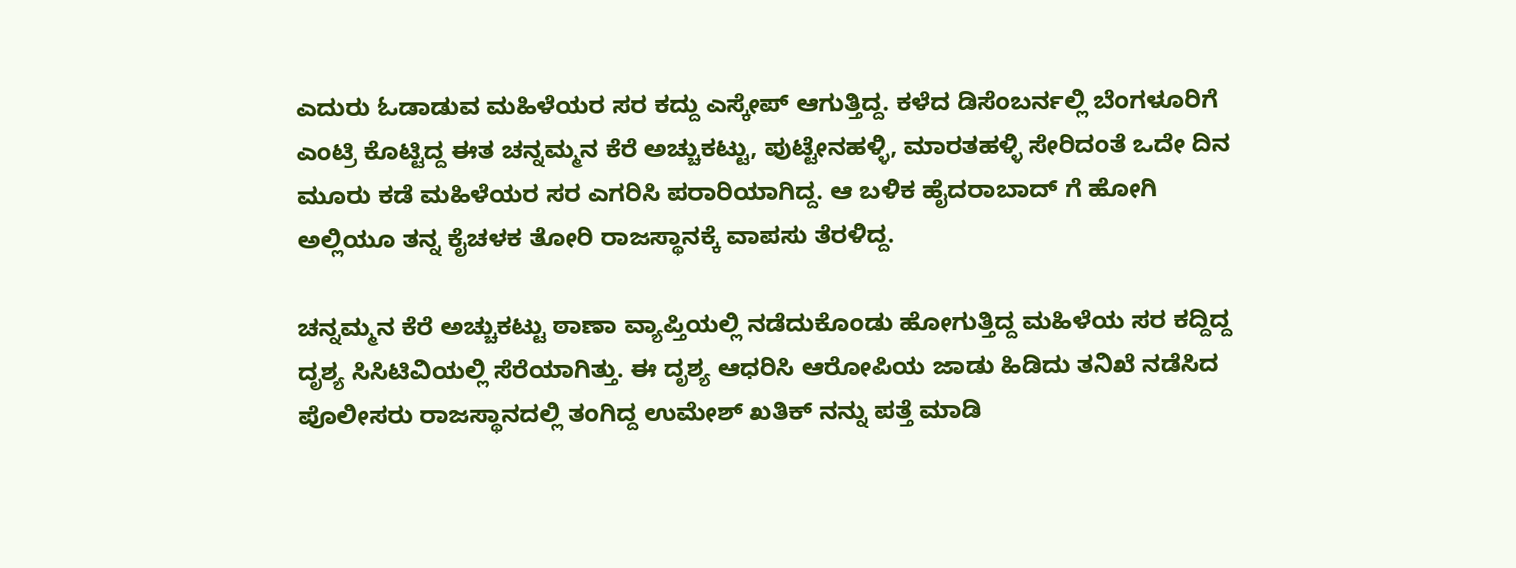ಎದುರು ಓಡಾಡುವ ಮಹಿಳೆಯರ ಸರ ಕದ್ದು ಎಸ್ಕೇಪ್ ಆಗುತ್ತಿದ್ದ. ಕಳೆದ ಡಿಸೆಂಬರ್ನಲ್ಲಿ ಬೆಂಗಳೂರಿಗೆ ಎಂಟ್ರಿ ಕೊಟ್ಟಿದ್ದ ಈತ ಚನ್ನಮ್ಮನ ಕೆರೆ ಅಚ್ಚುಕಟ್ಟು, ಪುಟ್ಟೇನಹಳ್ಳಿ, ಮಾರತಹಳ್ಳಿ ಸೇರಿದಂತೆ ಒದೇ ದಿನ ಮೂರು ಕಡೆ ಮಹಿಳೆಯರ ಸರ ಎಗರಿಸಿ ಪರಾರಿಯಾಗಿದ್ದ. ಆ ಬಳಿಕ ಹೈದರಾಬಾದ್ ಗೆ ಹೋಗಿ ಅಲ್ಲಿಯೂ ತನ್ನ ಕೈಚಳಕ ತೋರಿ ರಾಜಸ್ಥಾನಕ್ಕೆ ವಾಪಸು ತೆರಳಿದ್ದ.

ಚನ್ನಮ್ಮನ ಕೆರೆ ಅಚ್ಚುಕಟ್ಟು ಠಾಣಾ ವ್ಯಾಪ್ತಿಯಲ್ಲಿ ನಡೆದುಕೊಂಡು ಹೋಗುತ್ತಿದ್ದ ಮಹಿಳೆಯ ಸರ ಕದ್ದಿದ್ದ ದೃಶ್ಯ ಸಿಸಿಟಿವಿಯಲ್ಲಿ ಸೆರೆಯಾಗಿತ್ತು. ಈ ದೃಶ್ಯ ಆಧರಿಸಿ ಆರೋಪಿಯ ಜಾಡು ಹಿಡಿದು ತನಿಖೆ ನಡೆಸಿದ ಪೊಲೀಸರು ರಾಜಸ್ಥಾನದಲ್ಲಿ ತಂಗಿದ್ದ ಉಮೇಶ್ ಖತಿಕ್ ನನ್ನು ಪತ್ತೆ ಮಾಡಿ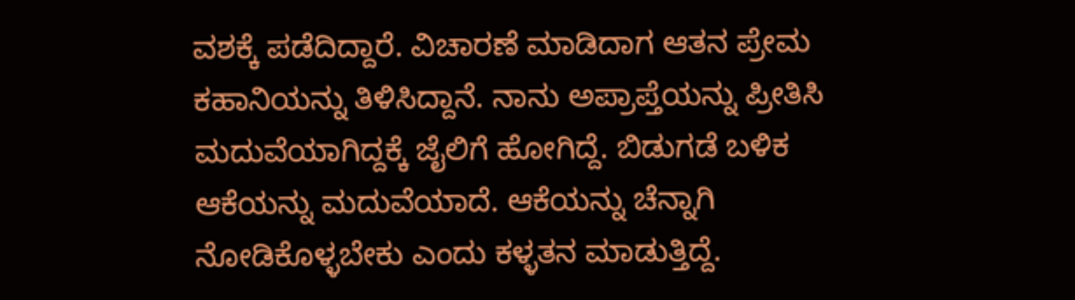ವಶಕ್ಕೆ ಪಡೆದಿದ್ದಾರೆ. ವಿಚಾರಣೆ ಮಾಡಿದಾಗ ಆತನ ಪ್ರೇಮ ಕಹಾನಿಯನ್ನು ತಿಳಿಸಿದ್ದಾನೆ. ನಾನು ಅಪ್ರಾಪ್ತೆಯನ್ನು ಪ್ರೀತಿಸಿ ಮದುವೆಯಾಗಿದ್ದಕ್ಕೆ ಜೈಲಿಗೆ ಹೋಗಿದ್ದೆ. ಬಿಡುಗಡೆ ಬಳಿಕ ಆಕೆಯನ್ನು ಮದುವೆಯಾದೆ. ಆಕೆಯನ್ನು ಚೆನ್ನಾಗಿ ನೋಡಿಕೊಳ್ಳಬೇಕು ಎಂದು ಕಳ್ಳತನ ಮಾಡುತ್ತಿದ್ದೆ.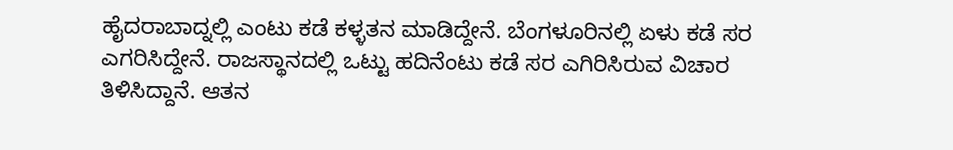ಹೈದರಾಬಾದ್ನಲ್ಲಿ ಎಂಟು ಕಡೆ ಕಳ್ಳತನ ಮಾಡಿದ್ದೇನೆ. ಬೆಂಗಳೂರಿನಲ್ಲಿ ಏಳು ಕಡೆ ಸರ ಎಗರಿಸಿದ್ದೇನೆ. ರಾಜಸ್ಥಾನದಲ್ಲಿ ಒಟ್ಟು ಹದಿನೆಂಟು ಕಡೆ ಸರ ಎಗಿರಿಸಿರುವ ವಿಚಾರ ತಿಳಿಸಿದ್ದಾನೆ. ಆತನ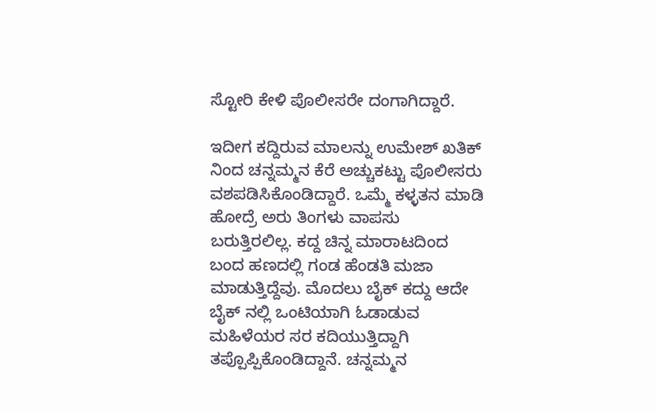ಸ್ಟೋರಿ ಕೇಳಿ ಪೊಲೀಸರೇ ದಂಗಾಗಿದ್ದಾರೆ.

ಇದೀಗ ಕದ್ದಿರುವ ಮಾಲನ್ನು ಉಮೇಶ್ ಖತಿಕ್ ನಿಂದ ಚನ್ನಮ್ಮನ ಕೆರೆ ಅಚ್ಚುಕಟ್ಟು ಪೊಲೀಸರು ವಶಪಡಿಸಿಕೊಂಡಿದ್ದಾರೆ. ಒಮ್ಮೆ ಕಳ್ಳತನ ಮಾಡಿ ಹೋದ್ರೆ ಅರು ತಿಂಗಳು ವಾಪಸು ಬರುತ್ತಿರಲಿಲ್ಲ. ಕದ್ದ ಚಿನ್ನ ಮಾರಾಟದಿಂದ ಬಂದ ಹಣದಲ್ಲಿ ಗಂಡ ಹೆಂಡತಿ ಮಜಾ ಮಾಡುತ್ತಿದ್ದೆವು. ಮೊದಲು ಬೈಕ್ ಕದ್ದು ಆದೇ ಬೈಕ್ ನಲ್ಲಿ ಒಂಟಿಯಾಗಿ ಓಡಾಡುವ ಮಹಿಳೆಯರ ಸರ ಕದಿಯುತ್ತಿದ್ದಾಗಿ ತಪ್ಪೊಪ್ಪಿಕೊಂಡಿದ್ದಾನೆ. ಚನ್ನಮ್ಮನ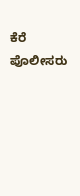ಕೆರೆ ಪೊಲೀಸರು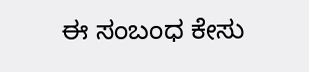ಈ ಸಂಬಂಧ ಕೇಸು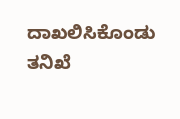ದಾಖಲಿಸಿಕೊಂಡು ತನಿಖೆ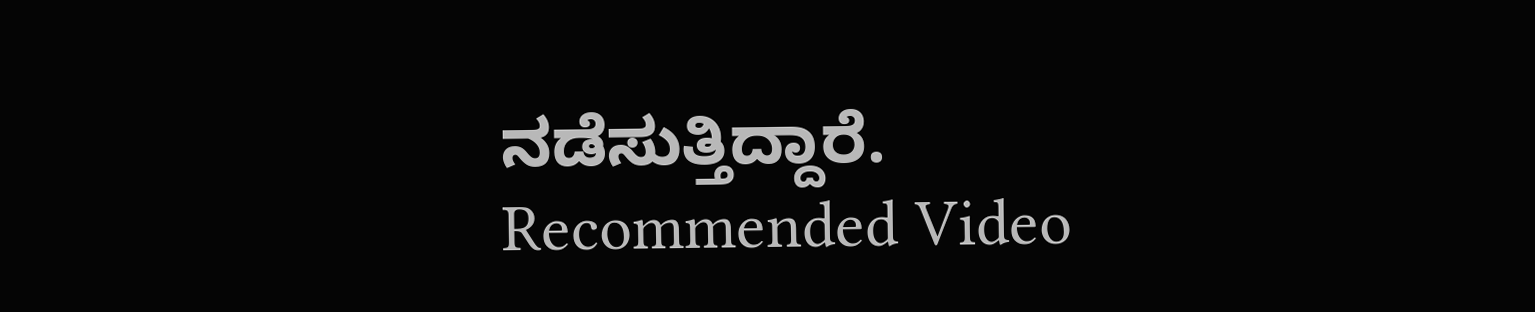ನಡೆಸುತ್ತಿದ್ದಾರೆ.
Recommended Video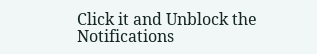Click it and Unblock the Notifications